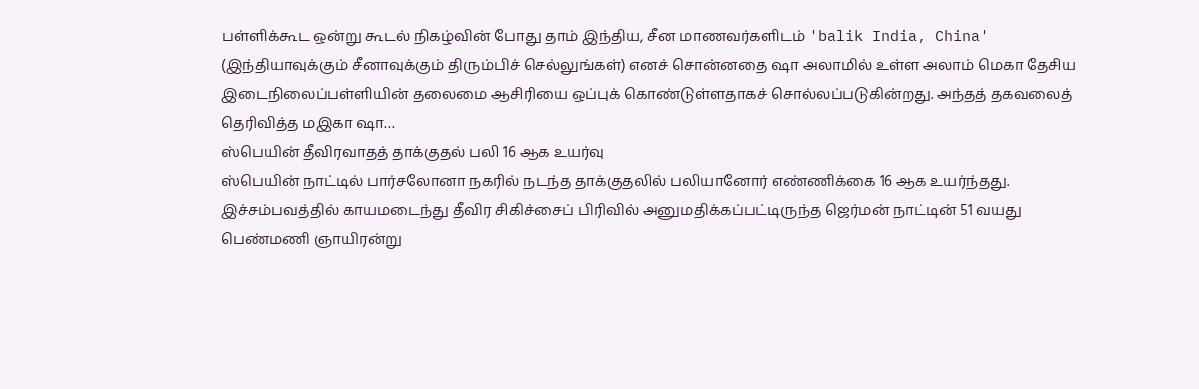பள்ளிக்கூட ஒன்று கூடல் நிகழ்வின் போது தாம் இந்திய, சீன மாணவர்களிடம் 'balik India, China' (இந்தியாவுக்கும் சீனாவுக்கும் திரும்பிச் செல்லுங்கள்) எனச் சொன்னதை ஷா அலாமில் உள்ள அலாம் மெகா தேசிய இடைநிலைப்பள்ளியின் தலைமை ஆசிரியை ஒப்புக் கொண்டுள்ளதாகச் சொல்லப்படுகின்றது. அந்தத் தகவலைத் தெரிவித்த மஇகா ஷா…
ஸ்பெயின் தீவிரவாதத் தாக்குதல் பலி 16 ஆக உயர்வு
ஸ்பெயின் நாட்டில் பார்சலோனா நகரில் நடந்த தாக்குதலில் பலியானோர் எண்ணிக்கை 16 ஆக உயர்ந்தது. இச்சம்பவத்தில் காயமடைந்து தீவிர சிகிச்சைப் பிரிவில் அனுமதிக்கப்பட்டிருந்த ஜெர்மன் நாட்டின் 51 வயது பெண்மணி ஞாயிரன்று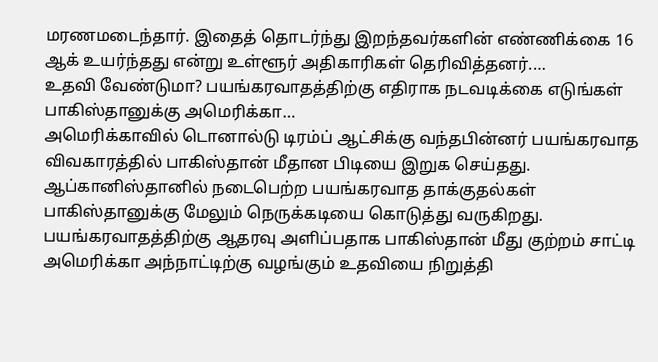மரணமடைந்தார். இதைத் தொடர்ந்து இறந்தவர்களின் எண்ணிக்கை 16 ஆக் உயர்ந்தது என்று உள்ளூர் அதிகாரிகள் தெரிவித்தனர்.…
உதவி வேண்டுமா? பயங்கரவாதத்திற்கு எதிராக நடவடிக்கை எடுங்கள் பாகிஸ்தானுக்கு அமெரிக்கா…
அமெரிக்காவில் டொனால்டு டிரம்ப் ஆட்சிக்கு வந்தபின்னர் பயங்கரவாத விவகாரத்தில் பாகிஸ்தான் மீதான பிடியை இறுக செய்தது. ஆப்கானிஸ்தானில் நடைபெற்ற பயங்கரவாத தாக்குதல்கள் பாகிஸ்தானுக்கு மேலும் நெருக்கடியை கொடுத்து வருகிறது. பயங்கரவாதத்திற்கு ஆதரவு அளிப்பதாக பாகிஸ்தான் மீது குற்றம் சாட்டி அமெரிக்கா அந்நாட்டிற்கு வழங்கும் உதவியை நிறுத்தி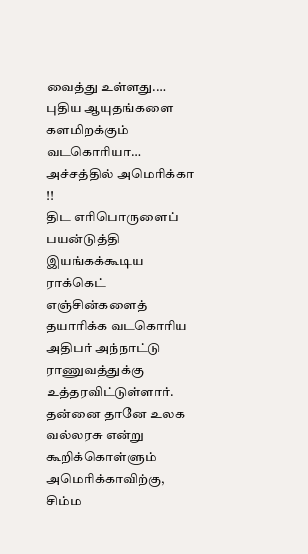வைத்து உள்ளது.…
புதிய ஆயுதங்களை களமிறக்கும் வடகொரியா… அச்சத்தில் அமெரிக்கா !!
திட எரிபொருளைப் பயன்டுத்தி இயங்கக்கூடிய ராக்கெட் எஞ்சின்களைத் தயாரிக்க வடகொரிய அதிபர் அந்நாட்டு ராணுவத்துக்கு உத்தரவிட்டுள்ளார். தன்னை தானே உலக வல்லரசு என்று கூறிக்கொள்ளும் அமெரிக்காவிற்கு, சிம்ம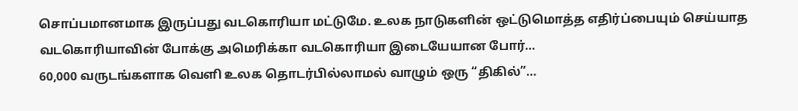சொப்பமானமாக இருப்பது வடகொரியா மட்டுமே. உலக நாடுகளின் ஒட்டுமொத்த எதிர்ப்பையும் செய்யாத வடகொரியாவின் போக்கு அமெரிக்கா வடகொரியா இடையேயான போர்…
60,000 வருடங்களாக வெளி உலக தொடர்பில்லாமல் வாழும் ஒரு “திகில்”…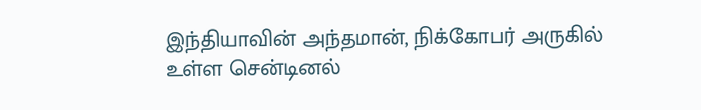இந்தியாவின் அந்தமான், நிக்கோபர் அருகில் உள்ள சென்டினல்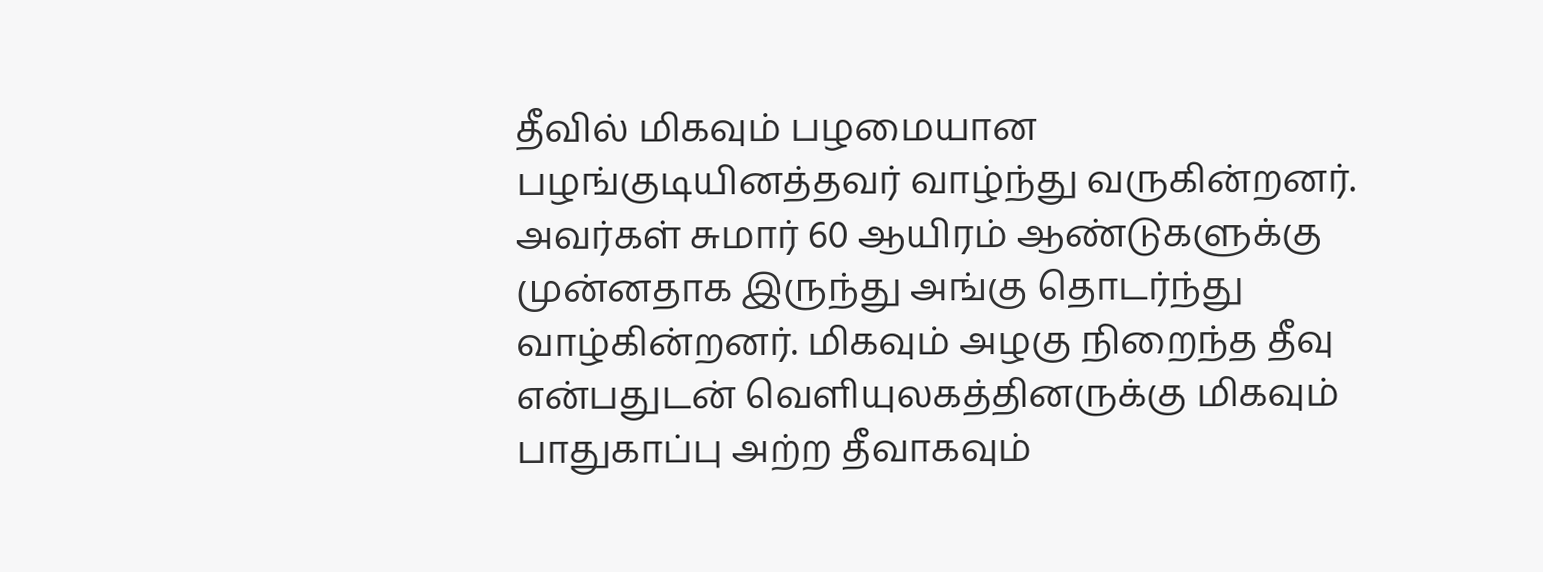தீவில் மிகவும் பழமையான பழங்குடியினத்தவர் வாழ்ந்து வருகின்றனர். அவர்கள் சுமார் 60 ஆயிரம் ஆண்டுகளுக்கு முன்னதாக இருந்து அங்கு தொடர்ந்து வாழ்கின்றனர். மிகவும் அழகு நிறைந்த தீவு என்பதுடன் வெளியுலகத்தினருக்கு மிகவும் பாதுகாப்பு அற்ற தீவாகவும்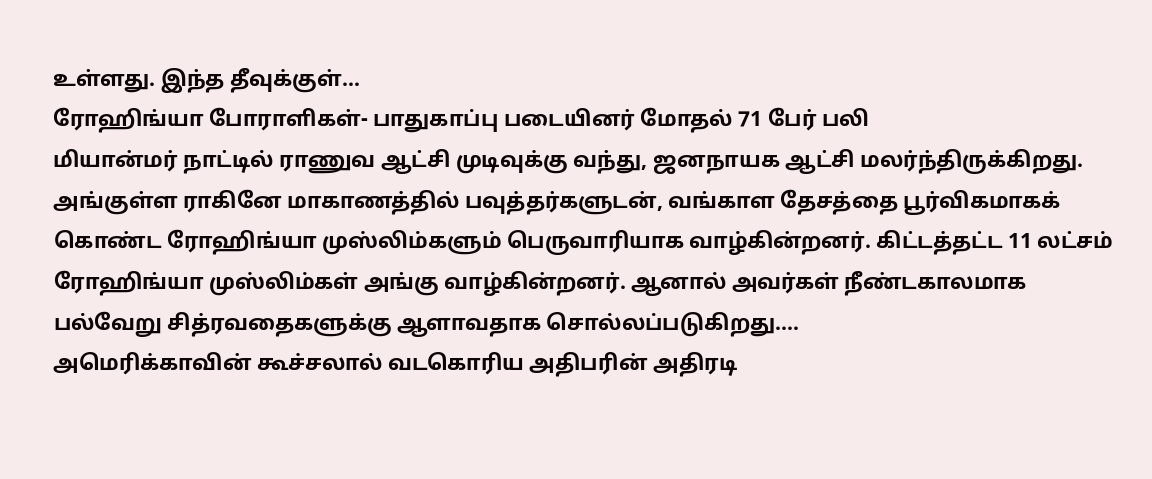உள்ளது. இந்த தீவுக்குள்…
ரோஹிங்யா போராளிகள்- பாதுகாப்பு படையினர் மோதல் 71 பேர் பலி
மியான்மர் நாட்டில் ராணுவ ஆட்சி முடிவுக்கு வந்து, ஜனநாயக ஆட்சி மலர்ந்திருக்கிறது. அங்குள்ள ராகினே மாகாணத்தில் பவுத்தர்களுடன், வங்காள தேசத்தை பூர்விகமாகக் கொண்ட ரோஹிங்யா முஸ்லிம்களும் பெருவாரியாக வாழ்கின்றனர். கிட்டத்தட்ட 11 லட்சம் ரோஹிங்யா முஸ்லிம்கள் அங்கு வாழ்கின்றனர். ஆனால் அவர்கள் நீண்டகாலமாக பல்வேறு சித்ரவதைகளுக்கு ஆளாவதாக சொல்லப்படுகிறது.…
அமெரிக்காவின் கூச்சலால் வடகொரிய அதிபரின் அதிரடி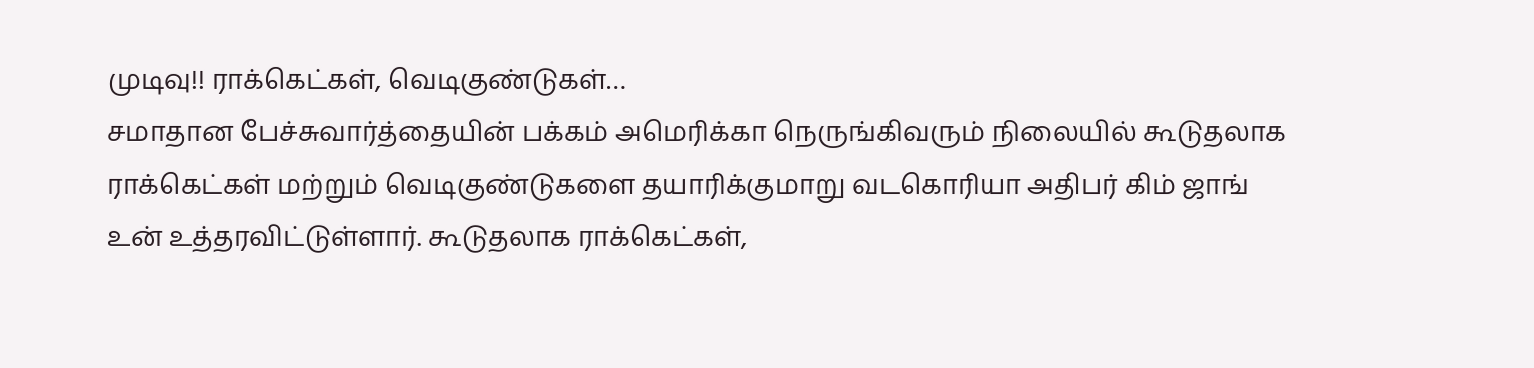முடிவு!! ராக்கெட்கள், வெடிகுண்டுகள்…
சமாதான பேச்சுவார்த்தையின் பக்கம் அமெரிக்கா நெருங்கிவரும் நிலையில் கூடுதலாக ராக்கெட்கள் மற்றும் வெடிகுண்டுகளை தயாரிக்குமாறு வடகொரியா அதிபர் கிம் ஜாங் உன் உத்தரவிட்டுள்ளார். கூடுதலாக ராக்கெட்கள்,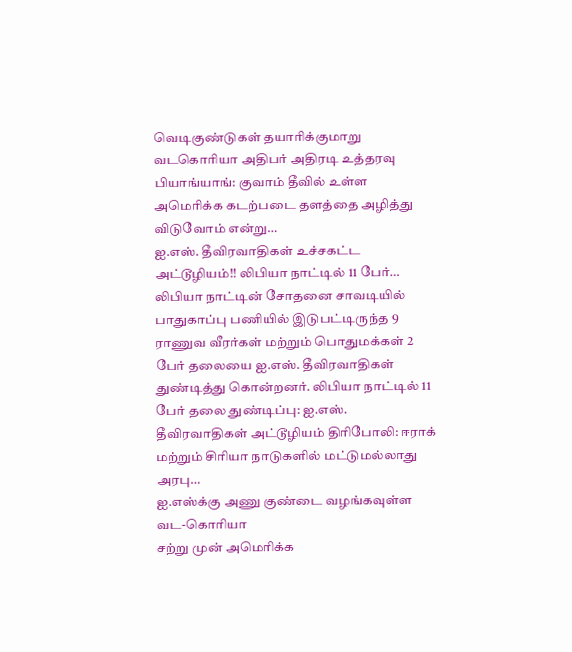வெடிகுண்டுகள் தயாரிக்குமாறு வடகொரியா அதிபர் அதிரடி உத்தரவு பியாங்யாங்: குவாம் தீவில் உள்ள அமெரிக்க கடற்படை தளத்தை அழித்து விடுவோம் என்று…
ஐ.எஸ். தீவிரவாதிகள் உச்சகட்ட அட்டூழியம்!! லிபியா நாட்டில் 11 பேர்…
லிபியா நாட்டின் சோதனை சாவடியில் பாதுகாப்பு பணியில் இடுபட்டிருந்த 9 ராணுவ வீரர்கள் மற்றும் பொதுமக்கள் 2 பேர் தலையை ஐ.எஸ். தீவிரவாதிகள் துண்டித்து கொன்றனர். லிபியா நாட்டில் 11 பேர் தலை துண்டிப்பு: ஐ.எஸ். தீவிரவாதிகள் அட்டூழியம் திரிபோலி: ஈராக் மற்றும் சிரியா நாடுகளில் மட்டுமல்லாது அரபு…
ஐ.எஸ்க்கு அணு குண்டை வழங்கவுள்ள வட-கொரியா
சற்று முன் அமெரிக்க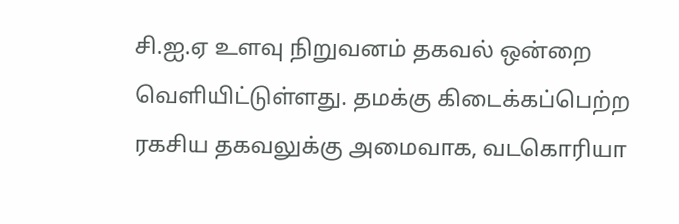சி.ஐ.ஏ உளவு நிறுவனம் தகவல் ஒன்றை வெளியிட்டுள்ளது. தமக்கு கிடைக்கப்பெற்ற ரகசிய தகவலுக்கு அமைவாக, வடகொரியா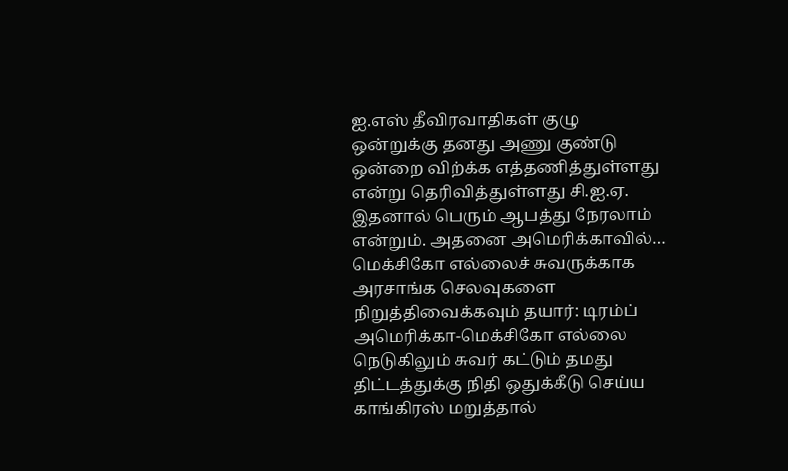ஐ.எஸ் தீவிரவாதிகள் குழு ஒன்றுக்கு தனது அணு குண்டு ஒன்றை விற்க்க எத்தணித்துள்ளது என்று தெரிவித்துள்ளது சி.ஐ.ஏ. இதனால் பெரும் ஆபத்து நேரலாம் என்றும். அதனை அமெரிக்காவில்…
மெக்சிகோ எல்லைச் சுவருக்காக அரசாங்க செலவுகளை நிறுத்திவைக்கவும் தயார்: டிரம்ப்
அமெரிக்கா-மெக்சிகோ எல்லை நெடுகிலும் சுவர் கட்டும் தமது திட்டத்துக்கு நிதி ஒதுக்கீடு செய்ய காங்கிரஸ் மறுத்தால்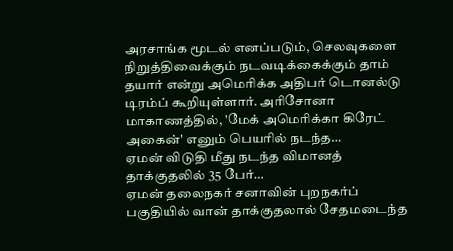அரசாங்க மூடல் எனப்படும், செலவுகளை நிறுத்திவைக்கும் நடவடிக்கைக்கும் தாம் தயார் என்று அமெரிக்க அதிபர் டொனல்டு டிரம்ப் கூறியுள்ளார். அரிசோனா மாகாணத்தில், 'மேக் அமெரிக்கா கிரேட் அகைன்' எனும் பெயரில் நடந்த…
ஏமன் விடுதி மீது நடந்த விமானத் தாக்குதலில் 35 பேர்…
ஏமன் தலைநகர் சனாவின் புறநகர்ப் பகுதியில் வான் தாக்குதலால் சேதமடைந்த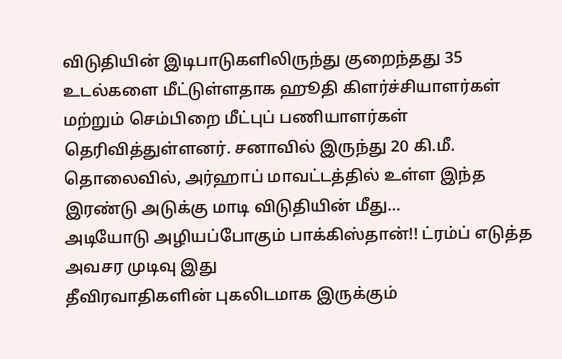விடுதியின் இடிபாடுகளிலிருந்து குறைந்தது 35 உடல்களை மீட்டுள்ளதாக ஹூதி கிளர்ச்சியாளர்கள் மற்றும் செம்பிறை மீட்புப் பணியாளர்கள் தெரிவித்துள்ளனர். சனாவில் இருந்து 20 கி.மீ. தொலைவில், அர்ஹாப் மாவட்டத்தில் உள்ள இந்த இரண்டு அடுக்கு மாடி விடுதியின் மீது…
அடியோடு அழியப்போகும் பாக்கிஸ்தான்!! ட்ரம்ப் எடுத்த அவசர முடிவு இது
தீவிரவாதிகளின் புகலிடமாக இருக்கும்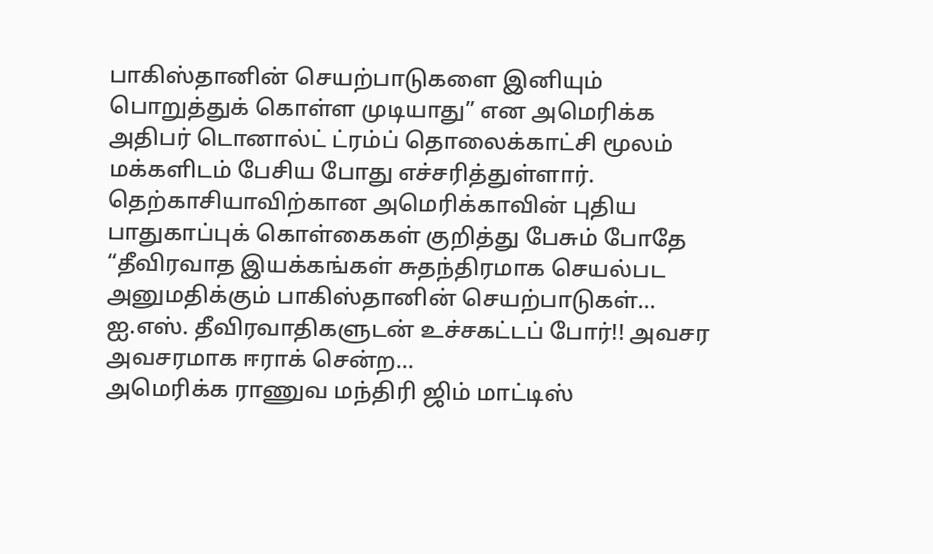பாகிஸ்தானின் செயற்பாடுகளை இனியும் பொறுத்துக் கொள்ள முடியாது” என அமெரிக்க அதிபர் டொனால்ட் ட்ரம்ப் தொலைக்காட்சி மூலம் மக்களிடம் பேசிய போது எச்சரித்துள்ளார். தெற்காசியாவிற்கான அமெரிக்காவின் புதிய பாதுகாப்புக் கொள்கைகள் குறித்து பேசும் போதே “தீவிரவாத இயக்கங்கள் சுதந்திரமாக செயல்பட அனுமதிக்கும் பாகிஸ்தானின் செயற்பாடுகள்…
ஐ.எஸ். தீவிரவாதிகளுடன் உச்சகட்டப் போர்!! அவசர அவசரமாக ஈராக் சென்ற…
அமெரிக்க ராணுவ மந்திரி ஜிம் மாட்டிஸ்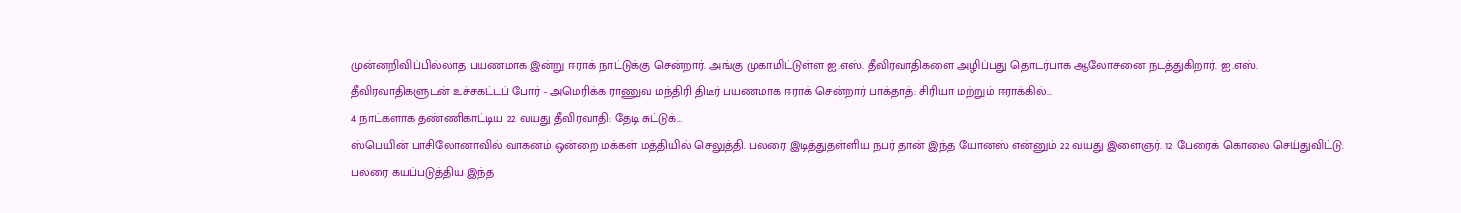முன்னறிவிப்பில்லாத பயணமாக இன்று ஈராக் நாட்டுக்கு சென்றார். அங்கு முகாமிட்டுள்ள ஐ.எஸ். தீவிரவாதிகளை அழிப்பது தொடர்பாக ஆலோசனை நடத்துகிறார். ஐ.எஸ். தீவிரவாதிகளுடன் உச்சகட்டப் போர் - அமெரிக்க ராணுவ மந்திரி திடீர் பயணமாக ஈராக் சென்றார் பாக்தாத்: சிரியா மற்றும் ஈராக்கில்…
4 நாட்களாக தண்ணிகாட்டிய 22 வயது தீவிரவாதி: தேடி சுட்டுக்…
ஸ்பெயின் பாசிலோனாவில் வாகனம் ஒன்றை மக்கள் மத்தியில் செலுத்தி. பலரை இடித்துதள்ளிய நபர் தான் இந்த யோனஸ் என்னும் 22 வயது இளைஞர். 12 பேரைக் கொலை செய்துவிட்டு. பலரை கயப்படுத்திய இந்த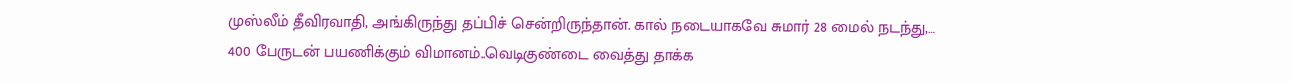முஸ்லீம் தீவிரவாதி, அங்கிருந்து தப்பிச் சென்றிருந்தான். கால் நடையாகவே சுமார் 28 மைல் நடந்து,…
400 பேருடன் பயணிக்கும் விமானம்..வெடிகுண்டை வைத்து தாக்க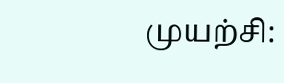முயற்சி: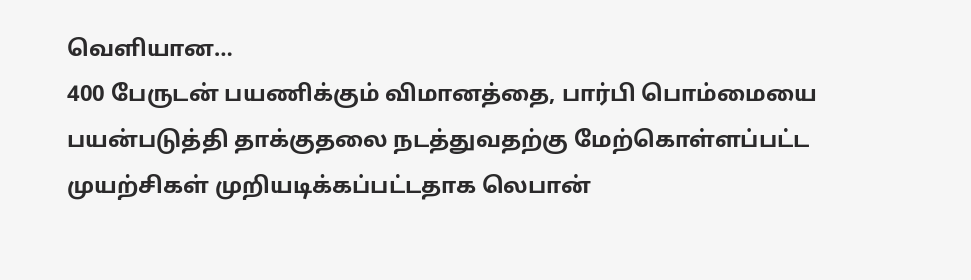வெளியான…
400 பேருடன் பயணிக்கும் விமானத்தை, பார்பி பொம்மையை பயன்படுத்தி தாக்குதலை நடத்துவதற்கு மேற்கொள்ளப்பட்ட முயற்சிகள் முறியடிக்கப்பட்டதாக லெபான்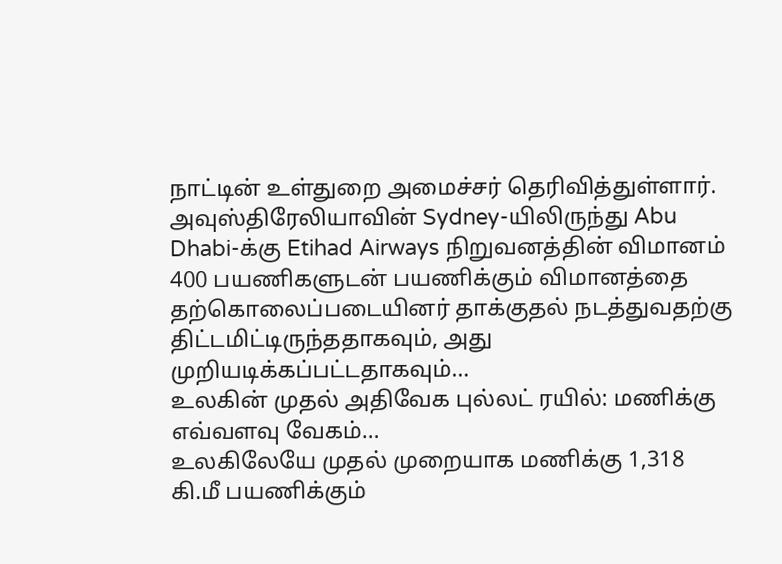நாட்டின் உள்துறை அமைச்சர் தெரிவித்துள்ளார். அவுஸ்திரேலியாவின் Sydney-யிலிருந்து Abu Dhabi-க்கு Etihad Airways நிறுவனத்தின் விமானம் 400 பயணிகளுடன் பயணிக்கும் விமானத்தை தற்கொலைப்படையினர் தாக்குதல் நடத்துவதற்கு திட்டமிட்டிருந்ததாகவும், அது முறியடிக்கப்பட்டதாகவும்…
உலகின் முதல் அதிவேக புல்லட் ரயில்: மணிக்கு எவ்வளவு வேகம்…
உலகிலேயே முதல் முறையாக மணிக்கு 1,318 கி.மீ பயணிக்கும்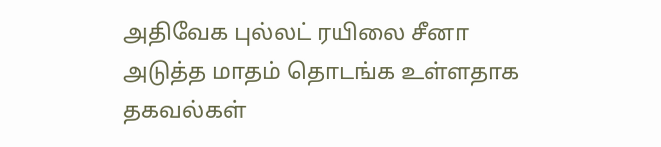அதிவேக புல்லட் ரயிலை சீனா அடுத்த மாதம் தொடங்க உள்ளதாக தகவல்கள்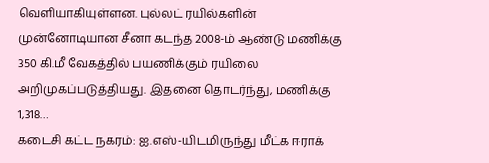வெளியாகியுள்ளன. புல்லட் ரயில்களின் முன்னோடியான சீனா கடந்த 2008-ம் ஆண்டு மணிக்கு 350 கி.மீ வேகத்தில் பயணிக்கும் ரயிலை அறிமுகப்படுத்தியது. இதனை தொடர்ந்து, மணிக்கு 1,318…
கடைசி கட்ட நகரம்: ஐ.எஸ்-யிடமிருந்து மீட்க ஈராக்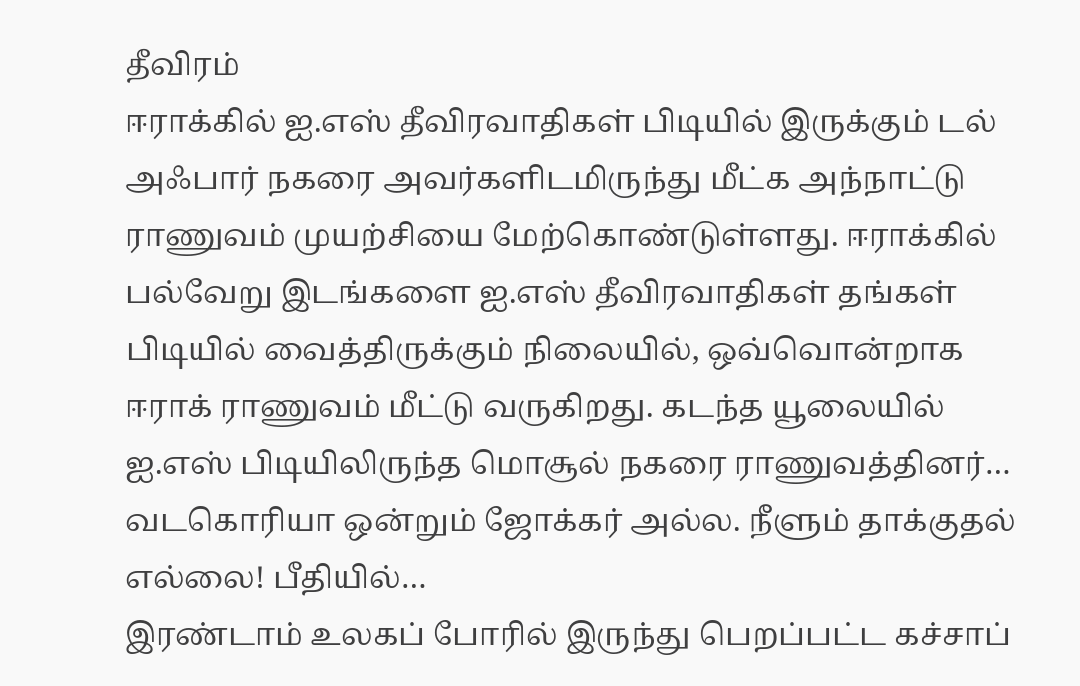தீவிரம்
ஈராக்கில் ஐ.எஸ் தீவிரவாதிகள் பிடியில் இருக்கும் டல் அஃபார் நகரை அவர்களிடமிருந்து மீட்க அந்நாட்டு ராணுவம் முயற்சியை மேற்கொண்டுள்ளது. ஈராக்கில் பல்வேறு இடங்களை ஐ.எஸ் தீவிரவாதிகள் தங்கள் பிடியில் வைத்திருக்கும் நிலையில், ஒவ்வொன்றாக ஈராக் ராணுவம் மீட்டு வருகிறது. கடந்த யூலையில் ஐ.எஸ் பிடியிலிருந்த மொசூல் நகரை ராணுவத்தினர்…
வடகொரியா ஒன்றும் ஜோக்கர் அல்ல. நீளும் தாக்குதல் எல்லை! பீதியில்…
இரண்டாம் உலகப் போரில் இருந்து பெறப்பட்ட கச்சாப்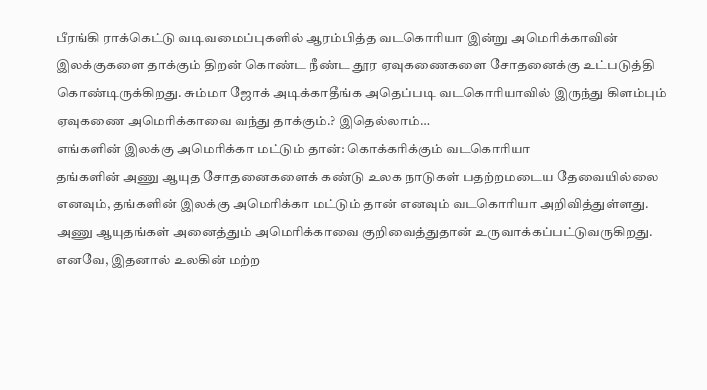பீரங்கி ராக்கெட்டு வடிவமைப்புகளில் ஆரம்பித்த வடகொரியா இன்று அமெரிக்காவின் இலக்குகளை தாக்கும் திறன் கொண்ட நீண்ட தூர ஏவுகணைகளை சோதனைக்கு உட்படுத்தி கொண்டிருக்கிறது. சும்மா ஜோக் அடிக்காதீங்க அதெப்படி வடகொரியாவில் இருந்து கிளம்பும் ஏவுகணை அமெரிக்காவை வந்து தாக்கும்.? இதெல்லாம்…
எங்களின் இலக்கு அமெரிக்கா மட்டும் தான்: கொக்கரிக்கும் வடகொரியா
தங்களின் அணு ஆயுத சோதனைகளைக் கண்டு உலக நாடுகள் பதற்றமடைய தேவையில்லை எனவும், தங்களின் இலக்கு அமெரிக்கா மட்டும் தான் எனவும் வடகொரியா அறிவித்துள்ளது. அணு ஆயுதங்கள் அனைத்தும் அமெரிக்காவை குறிவைத்துதான் உருவாக்கப்பட்டுவருகிறது. எனவே, இதனால் உலகின் மற்ற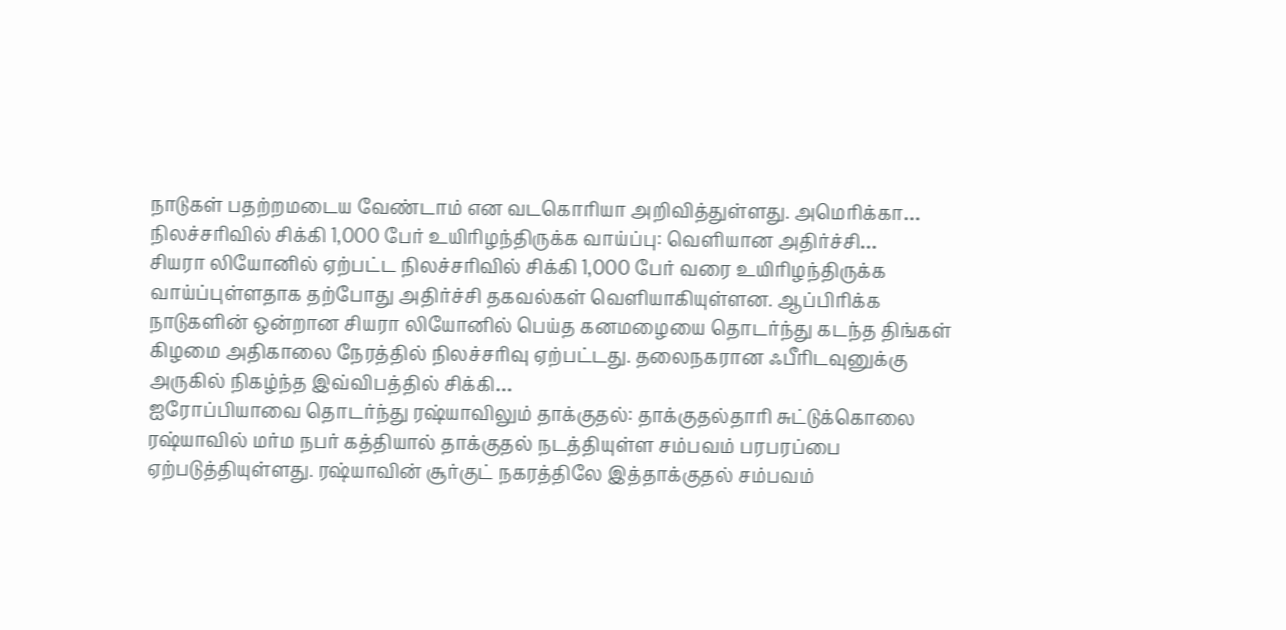நாடுகள் பதற்றமடைய வேண்டாம் என வடகொரியா அறிவித்துள்ளது. அமெரிக்கா…
நிலச்சரிவில் சிக்கி 1,000 பேர் உயிரிழந்திருக்க வாய்ப்பு: வெளியான அதிர்ச்சி…
சியரா லியோனில் ஏற்பட்ட நிலச்சரிவில் சிக்கி 1,000 பேர் வரை உயிரிழந்திருக்க வாய்ப்புள்ளதாக தற்போது அதிர்ச்சி தகவல்கள் வெளியாகியுள்ளன. ஆப்பிரிக்க நாடுகளின் ஒன்றான சியரா லியோனில் பெய்த கனமழையை தொடர்ந்து கடந்த திங்கள் கிழமை அதிகாலை நேரத்தில் நிலச்சரிவு ஏற்பட்டது. தலைநகரான ஃபீரிடவுனுக்கு அருகில் நிகழ்ந்த இவ்விபத்தில் சிக்கி…
ஐரோப்பியாவை தொடர்ந்து ரஷ்யாவிலும் தாக்குதல்: தாக்குதல்தாரி சுட்டுக்கொலை
ரஷ்யாவில் மர்ம நபர் கத்தியால் தாக்குதல் நடத்தியுள்ள சம்பவம் பரபரப்பை ஏற்படுத்தியுள்ளது. ரஷ்யாவின் சூர்குட் நகரத்திலே இத்தாக்குதல் சம்பவம்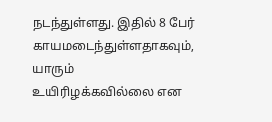நடந்துள்ளது. இதில் 8 பேர் காயமடைந்துள்ளதாகவும், யாரும் உயிரிழக்கவில்லை என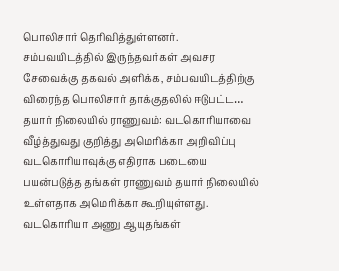பொலிசார் தெரிவித்துள்ளனர். சம்பவயிடத்தில் இருந்தவர்கள் அவசர சேவைக்கு தகவல் அளிக்க, சம்பவயிடத்திற்கு விரைந்த பொலிசார் தாக்குதலில் ஈடுபட்ட…
தயார் நிலையில் ராணுவம்: வடகொரியாவை வீழ்த்துவது குறித்து அமெரிக்கா அறிவிப்பு
வடகொரியாவுக்கு எதிராக படையை பயன்படுத்த தங்கள் ராணுவம் தயார் நிலையில் உள்ளதாக அமெரிக்கா கூறியுள்ளது. வடகொரியா அணு ஆயுதங்கள்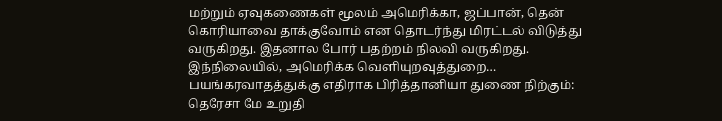மற்றும் ஏவுகணைகள் மூலம் அமெரிக்கா, ஜப்பான், தென் கொரியாவை தாக்குவோம் என தொடர்ந்து மிரட்டல் விடுத்து வருகிறது. இதனால போர் பதற்றம் நிலவி வருகிறது. இந்நிலையில், அமெரிக்க வெளியுறவுத்துறை…
பயங்கரவாதத்துக்கு எதிராக பிரித்தானியா துணை நிற்கும்: தெரேசா மே உறுதி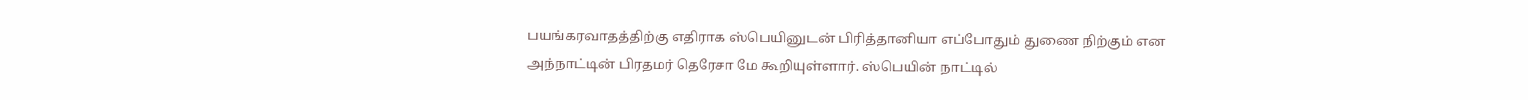பயங்கரவாதத்திற்கு எதிராக ஸ்பெயினுடன் பிரித்தானியா எப்போதும் துணை நிற்கும் என அந்நாட்டின் பிரதமர் தெரேசா மே கூறியுள்ளார். ஸ்பெயின் நாட்டில்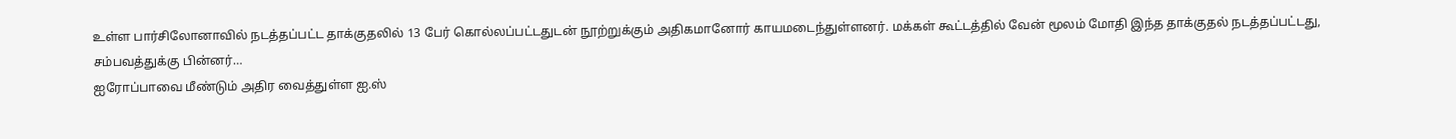உள்ள பார்சிலோனாவில் நடத்தப்பட்ட தாக்குதலில் 13 பேர் கொல்லப்பட்டதுடன் நூற்றுக்கும் அதிகமானோர் காயமடைந்துள்ளனர். மக்கள் கூட்டத்தில் வேன் மூலம் மோதி இந்த தாக்குதல் நடத்தப்பட்டது, சம்பவத்துக்கு பின்னர்…
ஐரோப்பாவை மீண்டும் அதிர வைத்துள்ள ஐ.ஸ்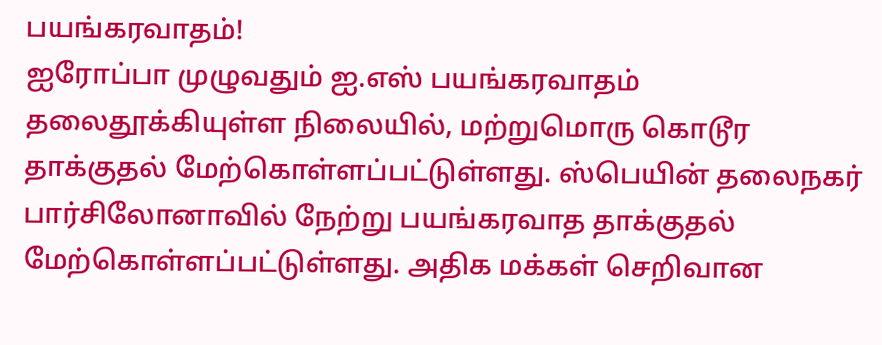பயங்கரவாதம்!
ஐரோப்பா முழுவதும் ஐ.எஸ் பயங்கரவாதம் தலைதூக்கியுள்ள நிலையில், மற்றுமொரு கொடூர தாக்குதல் மேற்கொள்ளப்பட்டுள்ளது. ஸ்பெயின் தலைநகர் பார்சிலோனாவில் நேற்று பயங்கரவாத தாக்குதல் மேற்கொள்ளப்பட்டுள்ளது. அதிக மக்கள் செறிவான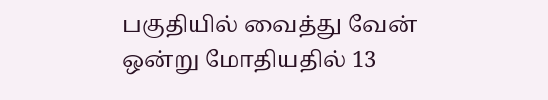பகுதியில் வைத்து வேன் ஒன்று மோதியதில் 13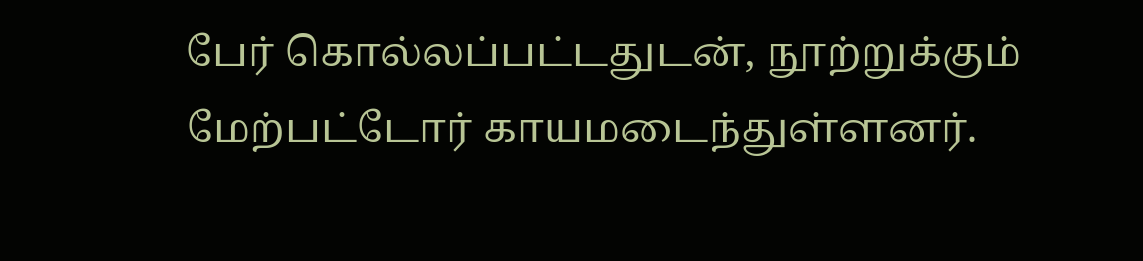பேர் கொல்லப்பட்டதுடன், நூற்றுக்கும் மேற்பட்டோர் காயமடைந்துள்ளனர்.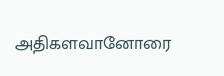அதிகளவானோரை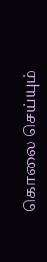கொலை செய்யும்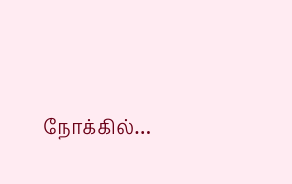நோக்கில்…